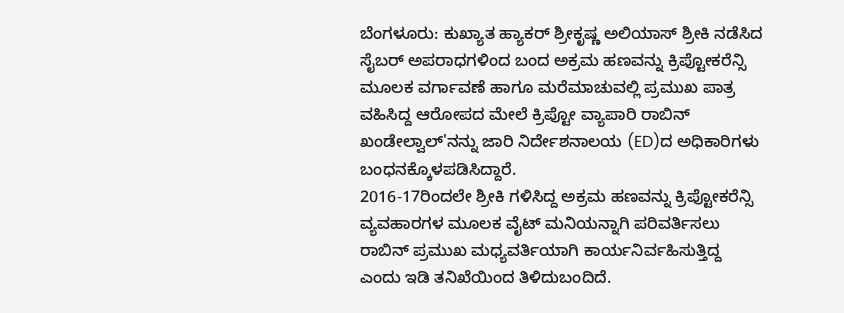ಬೆಂಗಳೂರು: ಕುಖ್ಯಾತ ಹ್ಯಾಕರ್ ಶ್ರೀಕೃಷ್ಣ ಅಲಿಯಾಸ್ ಶ್ರೀಕಿ ನಡೆಸಿದ ಸೈಬರ್ ಅಪರಾಧಗಳಿಂದ ಬಂದ ಅಕ್ರಮ ಹಣವನ್ನು ಕ್ರಿಪ್ಟೋಕರೆನ್ಸಿ ಮೂಲಕ ವರ್ಗಾವಣೆ ಹಾಗೂ ಮರೆಮಾಚುವಲ್ಲಿ ಪ್ರಮುಖ ಪಾತ್ರ ವಹಿಸಿದ್ದ ಆರೋಪದ ಮೇಲೆ ಕ್ರಿಪ್ಟೋ ವ್ಯಾಪಾರಿ ರಾಬಿನ್ ಖಂಡೇಲ್ವಾಲ್'ನನ್ನು ಜಾರಿ ನಿರ್ದೇಶನಾಲಯ (ED)ದ ಅಧಿಕಾರಿಗಳು ಬಂಧನಕ್ಕೊಳಪಡಿಸಿದ್ದಾರೆ.
2016-17ರಿಂದಲೇ ಶ್ರೀಕಿ ಗಳಿಸಿದ್ದ ಅಕ್ರಮ ಹಣವನ್ನು ಕ್ರಿಪ್ಟೋಕರೆನ್ಸಿ ವ್ಯವಹಾರಗಳ ಮೂಲಕ ವೈಟ್ ಮನಿಯನ್ನಾಗಿ ಪರಿವರ್ತಿಸಲು ರಾಬಿನ್ ಪ್ರಮುಖ ಮಧ್ಯವರ್ತಿಯಾಗಿ ಕಾರ್ಯನಿರ್ವಹಿಸುತ್ತಿದ್ದ ಎಂದು ಇಡಿ ತನಿಖೆಯಿಂದ ತಿಳಿದುಬಂದಿದೆ.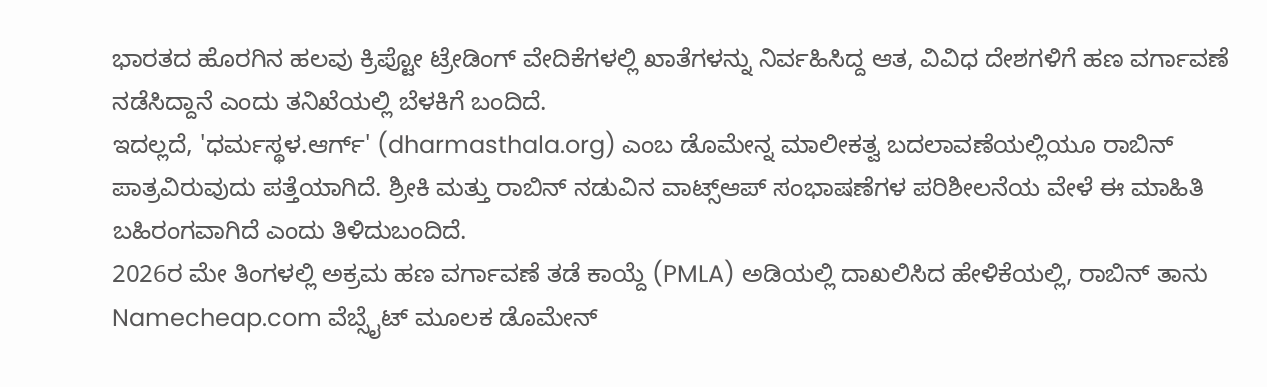ಭಾರತದ ಹೊರಗಿನ ಹಲವು ಕ್ರಿಪ್ಟೋ ಟ್ರೇಡಿಂಗ್ ವೇದಿಕೆಗಳಲ್ಲಿ ಖಾತೆಗಳನ್ನು ನಿರ್ವಹಿಸಿದ್ದ ಆತ, ವಿವಿಧ ದೇಶಗಳಿಗೆ ಹಣ ವರ್ಗಾವಣೆ ನಡೆಸಿದ್ದಾನೆ ಎಂದು ತನಿಖೆಯಲ್ಲಿ ಬೆಳಕಿಗೆ ಬಂದಿದೆ.
ಇದಲ್ಲದೆ, 'ಧರ್ಮಸ್ಥಳ.ಆರ್ಗ್' (dharmasthala.org) ಎಂಬ ಡೊಮೇನ್ನ ಮಾಲೀಕತ್ವ ಬದಲಾವಣೆಯಲ್ಲಿಯೂ ರಾಬಿನ್ ಪಾತ್ರವಿರುವುದು ಪತ್ತೆಯಾಗಿದೆ. ಶ್ರೀಕಿ ಮತ್ತು ರಾಬಿನ್ ನಡುವಿನ ವಾಟ್ಸ್ಆಪ್ ಸಂಭಾಷಣೆಗಳ ಪರಿಶೀಲನೆಯ ವೇಳೆ ಈ ಮಾಹಿತಿ ಬಹಿರಂಗವಾಗಿದೆ ಎಂದು ತಿಳಿದುಬಂದಿದೆ.
2026ರ ಮೇ ತಿಂಗಳಲ್ಲಿ ಅಕ್ರಮ ಹಣ ವರ್ಗಾವಣೆ ತಡೆ ಕಾಯ್ದೆ (PMLA) ಅಡಿಯಲ್ಲಿ ದಾಖಲಿಸಿದ ಹೇಳಿಕೆಯಲ್ಲಿ, ರಾಬಿನ್ ತಾನು Namecheap.com ವೆಬ್ಸೈಟ್ ಮೂಲಕ ಡೊಮೇನ್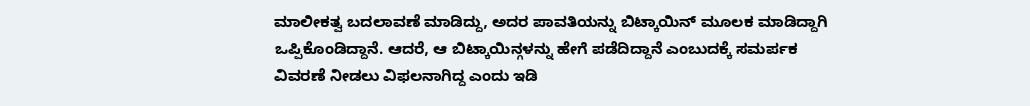ಮಾಲೀಕತ್ವ ಬದಲಾವಣೆ ಮಾಡಿದ್ದು, ಅದರ ಪಾವತಿಯನ್ನು ಬಿಟ್ಕಾಯಿನ್ ಮೂಲಕ ಮಾಡಿದ್ದಾಗಿ ಒಪ್ಪಿಕೊಂಡಿದ್ದಾನೆ. ಆದರೆ, ಆ ಬಿಟ್ಕಾಯಿನ್ಗಳನ್ನು ಹೇಗೆ ಪಡೆದಿದ್ದಾನೆ ಎಂಬುದಕ್ಕೆ ಸಮರ್ಪಕ ವಿವರಣೆ ನೀಡಲು ವಿಫಲನಾಗಿದ್ದ ಎಂದು ಇಡಿ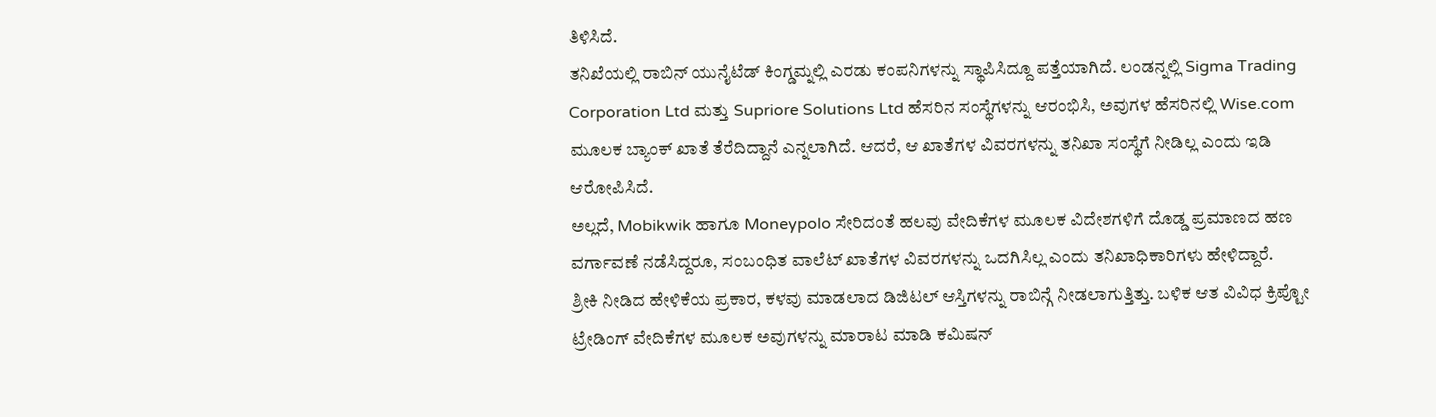ತಿಳಿಸಿದೆ.
ತನಿಖೆಯಲ್ಲಿ ರಾಬಿನ್ ಯುನೈಟೆಡ್ ಕಿಂಗ್ಡಮ್ನಲ್ಲಿ ಎರಡು ಕಂಪನಿಗಳನ್ನು ಸ್ಥಾಪಿಸಿದ್ದೂ ಪತ್ತೆಯಾಗಿದೆ. ಲಂಡನ್ನಲ್ಲಿ Sigma Trading Corporation Ltd ಮತ್ತು Supriore Solutions Ltd ಹೆಸರಿನ ಸಂಸ್ಥೆಗಳನ್ನು ಆರಂಭಿಸಿ, ಅವುಗಳ ಹೆಸರಿನಲ್ಲಿ Wise.com ಮೂಲಕ ಬ್ಯಾಂಕ್ ಖಾತೆ ತೆರೆದಿದ್ದಾನೆ ಎನ್ನಲಾಗಿದೆ. ಆದರೆ, ಆ ಖಾತೆಗಳ ವಿವರಗಳನ್ನು ತನಿಖಾ ಸಂಸ್ಥೆಗೆ ನೀಡಿಲ್ಲ ಎಂದು ಇಡಿ ಆರೋಪಿಸಿದೆ.
ಅಲ್ಲದೆ, Mobikwik ಹಾಗೂ Moneypolo ಸೇರಿದಂತೆ ಹಲವು ವೇದಿಕೆಗಳ ಮೂಲಕ ವಿದೇಶಗಳಿಗೆ ದೊಡ್ಡ ಪ್ರಮಾಣದ ಹಣ ವರ್ಗಾವಣೆ ನಡೆಸಿದ್ದರೂ, ಸಂಬಂಧಿತ ವಾಲೆಟ್ ಖಾತೆಗಳ ವಿವರಗಳನ್ನು ಒದಗಿಸಿಲ್ಲ ಎಂದು ತನಿಖಾಧಿಕಾರಿಗಳು ಹೇಳಿದ್ದಾರೆ.
ಶ್ರೀಕಿ ನೀಡಿದ ಹೇಳಿಕೆಯ ಪ್ರಕಾರ, ಕಳವು ಮಾಡಲಾದ ಡಿಜಿಟಲ್ ಆಸ್ತಿಗಳನ್ನು ರಾಬಿನ್ಗೆ ನೀಡಲಾಗುತ್ತಿತ್ತು. ಬಳಿಕ ಆತ ವಿವಿಧ ಕ್ರಿಪ್ಟೋ ಟ್ರೇಡಿಂಗ್ ವೇದಿಕೆಗಳ ಮೂಲಕ ಅವುಗಳನ್ನು ಮಾರಾಟ ಮಾಡಿ ಕಮಿಷನ್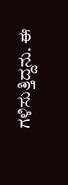ಗಳಿಸುತ್ತಿದ್ದನು. ಈ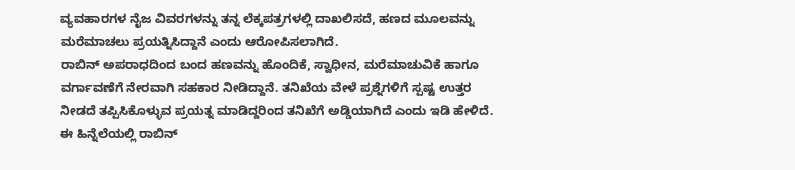ವ್ಯವಹಾರಗಳ ನೈಜ ವಿವರಗಳನ್ನು ತನ್ನ ಲೆಕ್ಕಪತ್ರಗಳಲ್ಲಿ ದಾಖಲಿಸದೆ, ಹಣದ ಮೂಲವನ್ನು ಮರೆಮಾಚಲು ಪ್ರಯತ್ನಿಸಿದ್ದಾನೆ ಎಂದು ಆರೋಪಿಸಲಾಗಿದೆ.
ರಾಬಿನ್ ಅಪರಾಧದಿಂದ ಬಂದ ಹಣವನ್ನು ಹೊಂದಿಕೆ, ಸ್ವಾಧೀನ, ಮರೆಮಾಚುವಿಕೆ ಹಾಗೂ ವರ್ಗಾವಣೆಗೆ ನೇರವಾಗಿ ಸಹಕಾರ ನೀಡಿದ್ದಾನೆ. ತನಿಖೆಯ ವೇಳೆ ಪ್ರಶ್ನೆಗಳಿಗೆ ಸ್ಪಷ್ಟ ಉತ್ತರ ನೀಡದೆ ತಪ್ಪಿಸಿಕೊಳ್ಳುವ ಪ್ರಯತ್ನ ಮಾಡಿದ್ದರಿಂದ ತನಿಖೆಗೆ ಅಡ್ಡಿಯಾಗಿದೆ ಎಂದು ಇಡಿ ಹೇಳಿದೆ.
ಈ ಹಿನ್ನೆಲೆಯಲ್ಲಿ ರಾಬಿನ್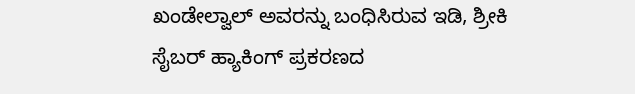ಖಂಡೇಲ್ವಾಲ್ ಅವರನ್ನು ಬಂಧಿಸಿರುವ ಇಡಿ, ಶ್ರೀಕಿ ಸೈಬರ್ ಹ್ಯಾಕಿಂಗ್ ಪ್ರಕರಣದ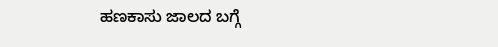ಹಣಕಾಸು ಜಾಲದ ಬಗ್ಗೆ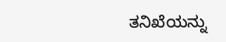ತನಿಖೆಯನ್ನು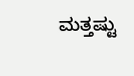ಮತ್ತಷ್ಟು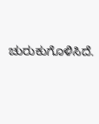ಚುರುಕುಗೊಳಿಸಿದೆ.